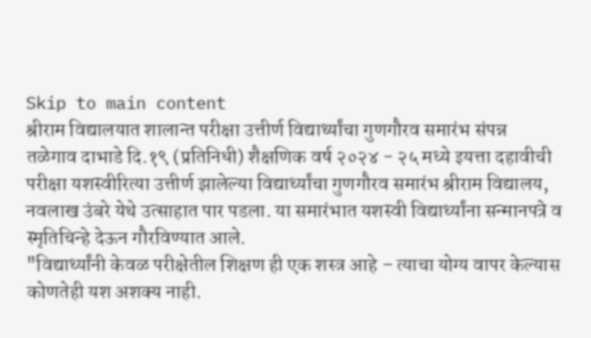Skip to main content
श्रीराम विद्यालयात शालान्त परीक्षा उत्तीर्ण विद्यार्थ्यांचा गुणगौरव समारंभ संपन्न
तळेगाव दाभाडे दि.१९ (प्रतिनिधी) शैक्षणिक वर्ष २०२४ - २५ मध्ये इयत्ता दहावीची परीक्षा यशस्वीरित्या उत्तीर्ण झालेल्या विद्यार्थ्यांचा गुणगौरव समारंभ श्रीराम विद्यालय, नवलाख उंबरे येथे उत्साहात पार पडला. या समारंभात यशस्वी विद्यार्थ्यांना सन्मानपत्रे व स्मृतिचिन्हे देऊन गौरविण्यात आले.
"विद्यार्थ्यांनी केवळ परीक्षेतील शिक्षण ही एक शस्त्र आहे – त्याचा योग्य वापर केल्यास कोणतेही यश अशक्य नाही.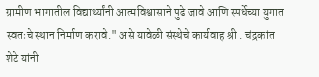ग्रामीण भागातील विद्यार्थ्यांनी आत्मविश्वासाने पुढे जावे आणि स्पर्धेच्या युगात स्वतःचे स्थान निर्माण करावे." असे यावेळी संस्थेचे कार्यवाह श्री . चंद्रकांत शेटे यांनी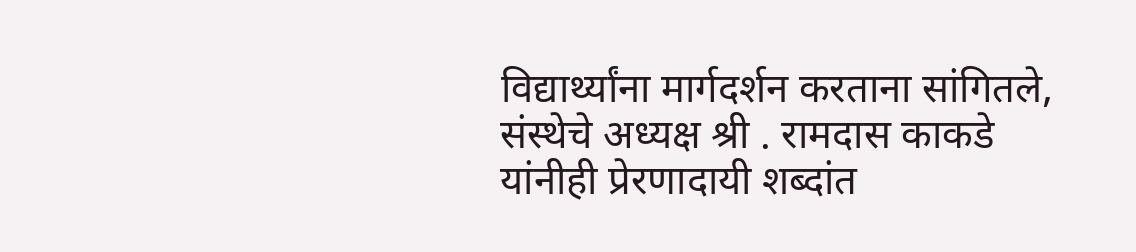विद्यार्थ्यांना मार्गदर्शन करताना सांगितले,
संस्थेचे अध्यक्ष श्री . रामदास काकडे यांनीही प्रेरणादायी शब्दांत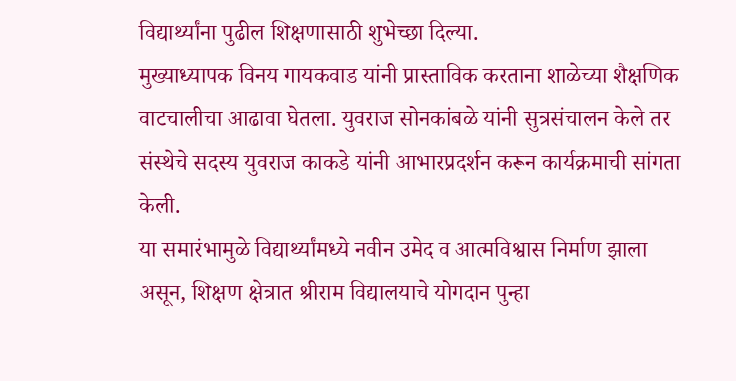विद्यार्थ्यांना पुढील शिक्षणासाठी शुभेच्छा दिल्या.
मुख्याध्यापक विनय गायकवाड यांनी प्रास्ताविक करताना शाळेच्या शैक्षणिक वाटचालीचा आढावा घेतला. युवराज सोनकांबळे यांनी सुत्रसंचालन केले तर संस्थेचे सदस्य युवराज काकडे यांनी आभारप्रदर्शन करून कार्यक्रमाची सांगता केली.
या समारंभामुळे विद्यार्थ्यांमध्ये नवीन उमेद व आत्मविश्वास निर्माण झाला असून, शिक्षण क्षेत्रात श्रीराम विद्यालयाचे योगदान पुन्हा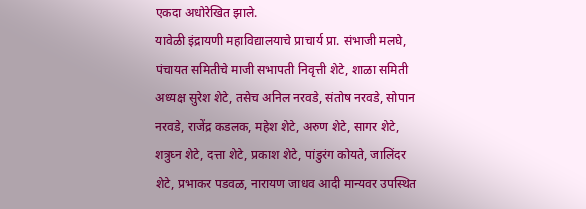एकदा अधोरेखित झाले.
यावेळी इंद्रायणी महाविद्यालयाचे प्राचार्य प्रा. संभाजी मलघे, पंचायत समितीचे माजी सभापती निवृत्ती शेटे, शाळा समिती अध्यक्ष सुरेश शेटे, तसेच अनिल नरवडे, संतोष नरवडे, सोपान नरवडे, राजेंद्र कडलक, महेश शेटे, अरुण शेटे, सागर शेटे, शत्रुघ्न शेटे, दत्ता शेटे, प्रकाश शेटे, पांडुरंग कोयते, जालिंदर शेटे, प्रभाकर पडवळ, नारायण जाधव आदी मान्यवर उपस्थित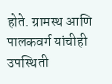होते. ग्रामस्थ आणि पालकवर्ग यांचीही उपस्थिती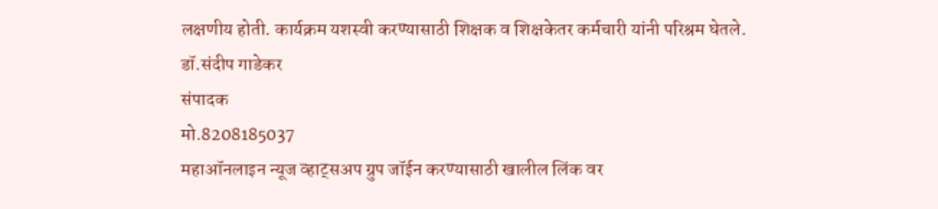लक्षणीय होती. कार्यक्रम यशस्वी करण्यासाठी शिक्षक व शिक्षकेतर कर्मचारी यांनी परिश्रम घेतले.
डॉ.संदीप गाडेकर
संपादक
मो.8208185037
महाऑनलाइन न्यूज व्हाट्सअप ग्रुप जॉईन करण्यासाठी खालील लिंक वर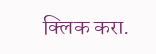क्लिक करा.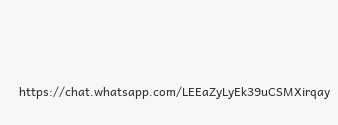https://chat.whatsapp.com/LEEaZyLyEk39uCSMXirqay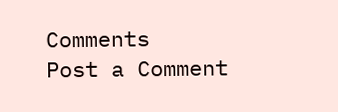Comments
Post a Comment